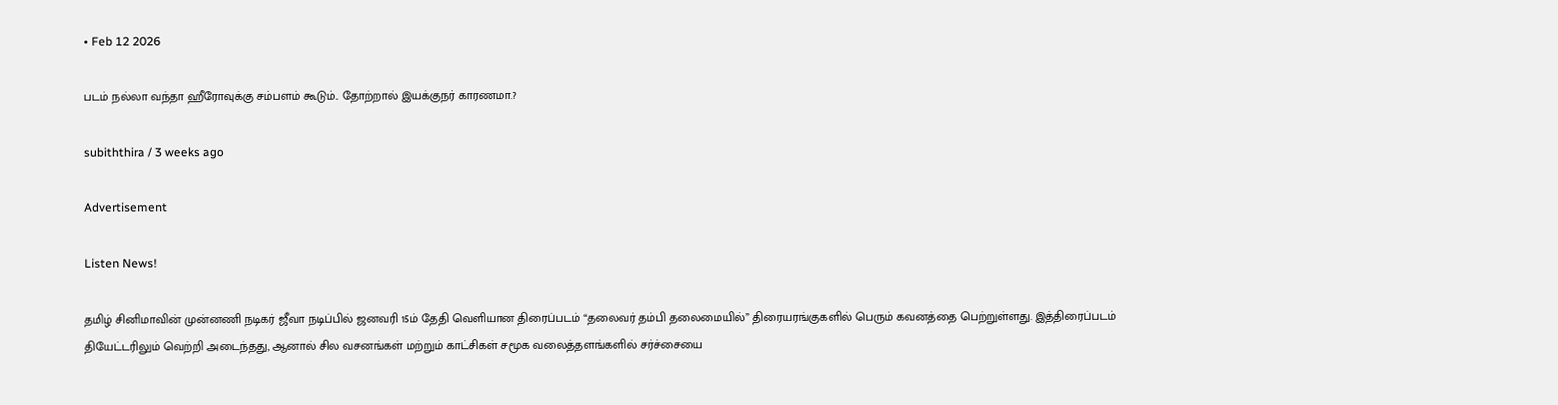• Feb 12 2026

படம் நல்லா வந்தா ஹீரோவுக்கு சம்பளம் கூடும்.. தோற்றால் இயக்குநர் காரணமா.?

subiththira / 3 weeks ago

Advertisement

Listen News!

தமிழ் சினிமாவின் முன்னணி நடிகர் ஜீவா நடிப்பில் ஜனவரி 15ம் தேதி வெளியான திரைப்படம் “தலைவர் தம்பி தலைமையில்” திரையரங்குகளில் பெரும் கவனத்தை பெற்றுள்ளது. இத்திரைப்படம் தியேட்டரிலும் வெற்றி அடைந்தது, ஆனால் சில வசனங்கள் மற்றும் காட்சிகள் சமூக வலைத்தளங்களில் சர்ச்சையை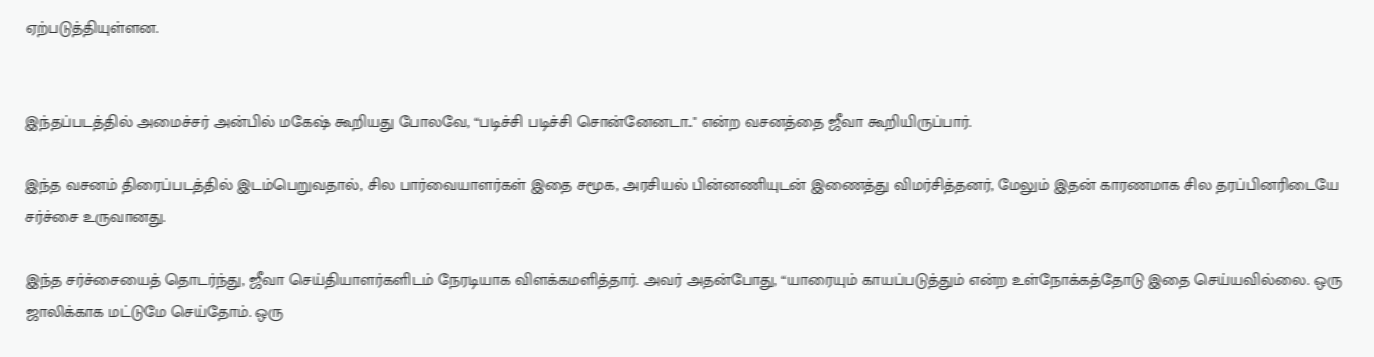ஏற்படுத்தியுள்ளன.


இந்தப்படத்தில் அமைச்சர் அன்பில் மகேஷ் கூறியது போலவே, “படிச்சி படிச்சி சொன்னேனடா.." என்ற வசனத்தை ஜீவா கூறியிருப்பார்.

இந்த வசனம் திரைப்படத்தில் இடம்பெறுவதால், சில பார்வையாளர்கள் இதை சமூக, அரசியல் பின்னணியுடன் இணைத்து விமர்சித்தனர், மேலும் இதன் காரணமாக சில தரப்பினரிடையே சர்ச்சை உருவானது.

இந்த சர்ச்சையைத் தொடர்ந்து, ஜீவா செய்தியாளர்களிடம் நேரடியாக விளக்கமளித்தார். அவர் அதன்போது, “யாரையும் காயப்படுத்தும் என்ற உள்நோக்கத்தோடு இதை செய்யவில்லை. ஒரு ஜாலிக்காக மட்டுமே செய்தோம். ஒரு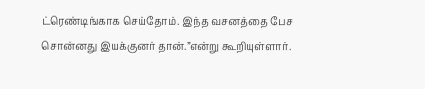ட்ரெண்டிங்காக செய்தோம். இந்த வசனத்தை பேச சொன்னது இயக்குனர் தான்.”என்று கூறியுள்ளார்.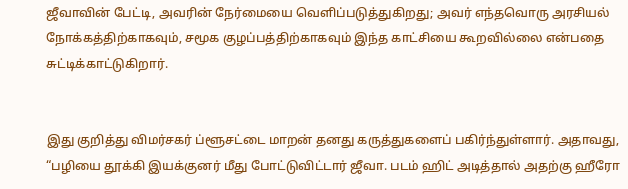ஜீவாவின் பேட்டி, அவரின் நேர்மையை வெளிப்படுத்துகிறது; அவர் எந்தவொரு அரசியல் நோக்கத்திற்காகவும், சமூக குழப்பத்திற்காகவும் இந்த காட்சியை கூறவில்லை என்பதை சுட்டிக்காட்டுகிறார்.


இது குறித்து விமர்சகர் ப்ளூசட்டை மாறன் தனது கருத்துகளைப் பகிர்ந்துள்ளார். அதாவது, “பழியை தூக்கி இயக்குனர் மீது போட்டுவிட்டார் ஜீவா. படம் ஹிட் அடித்தால் அதற்கு ஹீரோ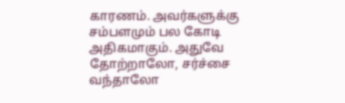காரணம். அவர்களுக்கு சம்பளமும் பல கோடி அதிகமாகும். அதுவே தோற்றாலோ, சர்ச்சை வந்தாலோ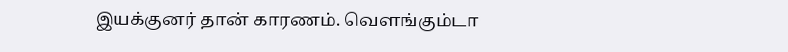இயக்குனர் தான் காரணம். வெளங்கும்டா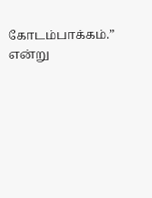கோடம்பாக்கம்.” என்று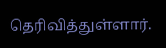தெரிவித்துள்ளார்.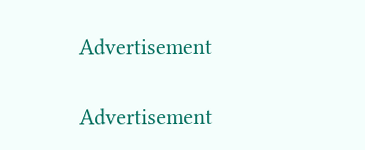Advertisement

Advertisement